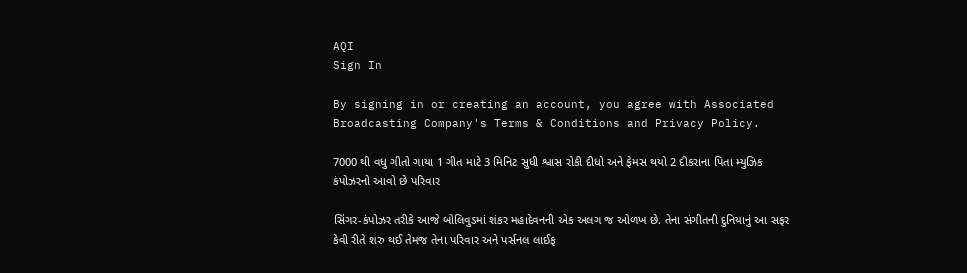AQI
Sign In

By signing in or creating an account, you agree with Associated Broadcasting Company's Terms & Conditions and Privacy Policy.

7000 થી વધુ ગીતો ગાયા 1 ગીત માટે 3 મિનિટ સુધી શ્વાસ રોકી દીધો અને ફેમસ થયો 2 દીકરાના પિતા મ્યુઝિક કંપોઝરનો આવો છે પરિવાર

સિંગર-કંપોઝર તરીકે આજે બોલિવુડમાં શંકર મહાદેવનની એક અલગ જ ઓળખ છે. તેના સંગીતની દુનિયાનું આ સફર કેવી રીતે શરુ થઈ તેમજ તેના પરિવાર અને પર્સનલ લાઈફ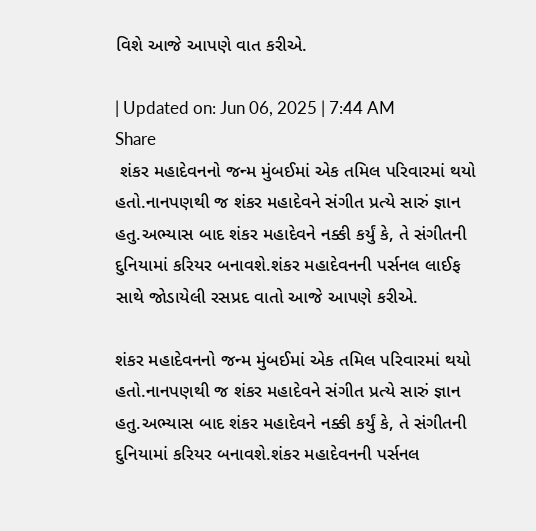વિશે આજે આપણે વાત કરીએ.

| Updated on: Jun 06, 2025 | 7:44 AM
Share
 શંકર મહાદેવનનો જન્મ મુંબઈમાં એક તમિલ પરિવારમાં થયો હતો.નાનપણથી જ શંકર મહાદેવને સંગીત પ્રત્યે સારું જ્ઞાન હતુ.અભ્યાસ બાદ શંકર મહાદેવને નક્કી કર્યું કે, તે સંગીતની દુનિયામાં કરિયર બનાવશે.શંકર મહાદેવનની પર્સનલ લાઈફ સાથે જોડાયેલી રસપ્રદ વાતો આજે આપણે કરીએ.

શંકર મહાદેવનનો જન્મ મુંબઈમાં એક તમિલ પરિવારમાં થયો હતો.નાનપણથી જ શંકર મહાદેવને સંગીત પ્રત્યે સારું જ્ઞાન હતુ.અભ્યાસ બાદ શંકર મહાદેવને નક્કી કર્યું કે, તે સંગીતની દુનિયામાં કરિયર બનાવશે.શંકર મહાદેવનની પર્સનલ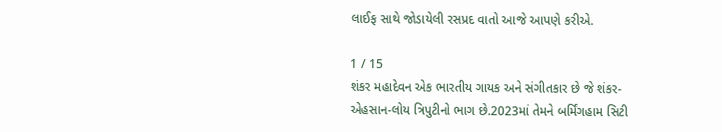લાઈફ સાથે જોડાયેલી રસપ્રદ વાતો આજે આપણે કરીએ.

1 / 15
શંકર મહાદેવન એક ભારતીય ગાયક અને સંગીતકાર છે જે શંકર-એહસાન-લોય ત્રિપુટીનો ભાગ છે.2023માં તેમને બર્મિંગહામ સિટી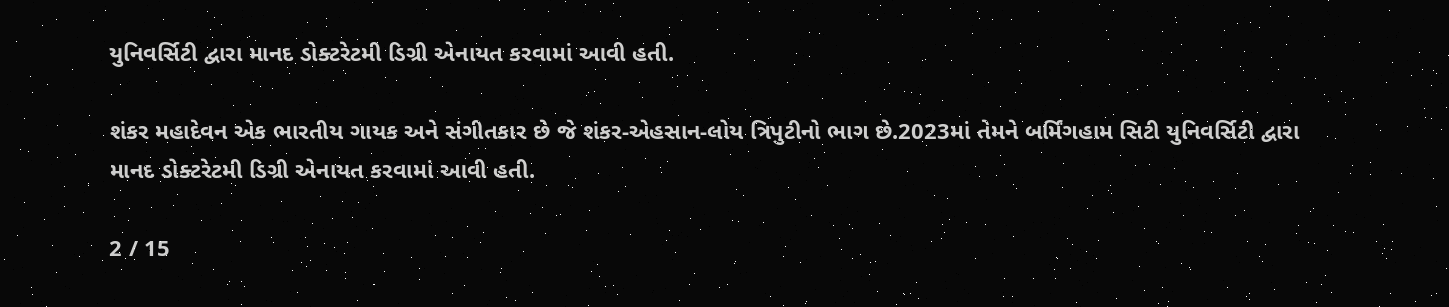યુનિવર્સિટી દ્વારા માનદ ડોક્ટરેટમી ડિગ્રી એનાયત કરવામાં આવી હતી.

શંકર મહાદેવન એક ભારતીય ગાયક અને સંગીતકાર છે જે શંકર-એહસાન-લોય ત્રિપુટીનો ભાગ છે.2023માં તેમને બર્મિંગહામ સિટી યુનિવર્સિટી દ્વારા માનદ ડોક્ટરેટમી ડિગ્રી એનાયત કરવામાં આવી હતી.

2 / 15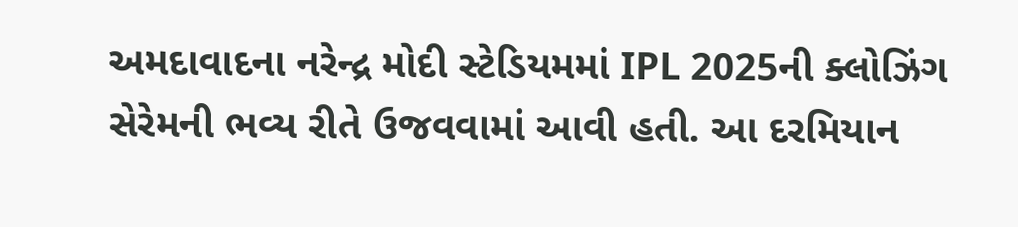અમદાવાદના નરેન્દ્ર મોદી સ્ટેડિયમમાં IPL 2025ની ક્લોઝિંગ સેરેમની ભવ્ય રીતે ઉજવવામાં આવી હતી. આ દરમિયાન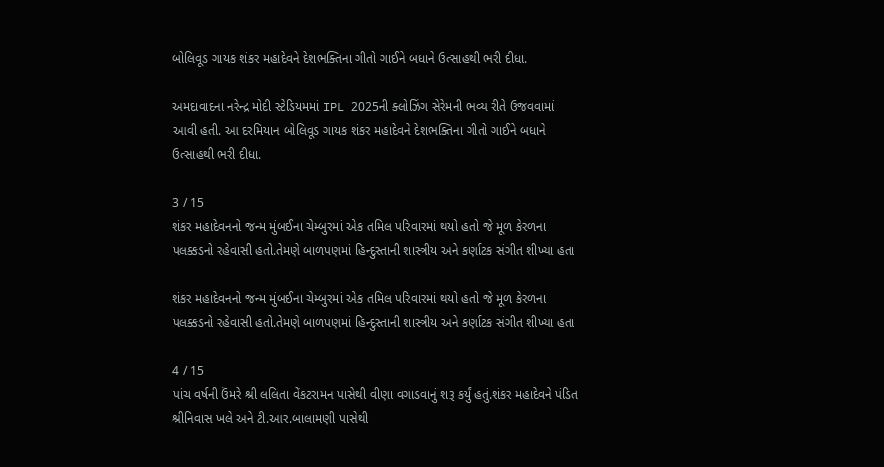બોલિવૂડ ગાયક શંકર મહાદેવને દેશભક્તિના ગીતો ગાઈને બધાને ઉત્સાહથી ભરી દીધા.

અમદાવાદના નરેન્દ્ર મોદી સ્ટેડિયમમાં IPL 2025ની ક્લોઝિંગ સેરેમની ભવ્ય રીતે ઉજવવામાં આવી હતી. આ દરમિયાન બોલિવૂડ ગાયક શંકર મહાદેવને દેશભક્તિના ગીતો ગાઈને બધાને ઉત્સાહથી ભરી દીધા.

3 / 15
શંકર મહાદેવનનો જન્મ મુંબઈના ચેમ્બુરમાં એક તમિલ પરિવારમાં થયો હતો જે મૂળ કેરળના પલક્કડનો રહેવાસી હતો.તેમણે બાળપણમાં હિન્દુસ્તાની શાસ્ત્રીય અને કર્ણાટક સંગીત શીખ્યા હતા

શંકર મહાદેવનનો જન્મ મુંબઈના ચેમ્બુરમાં એક તમિલ પરિવારમાં થયો હતો જે મૂળ કેરળના પલક્કડનો રહેવાસી હતો.તેમણે બાળપણમાં હિન્દુસ્તાની શાસ્ત્રીય અને કર્ણાટક સંગીત શીખ્યા હતા

4 / 15
પાંચ વર્ષની ઉંમરે શ્રી લલિતા વેંકટરામન પાસેથી વીણા વગાડવાનું શરૂ કર્યું હતું.શંકર મહાદેવને પંડિત શ્રીનિવાસ ખલે અને ટી.આર.બાલામણી પાસેથી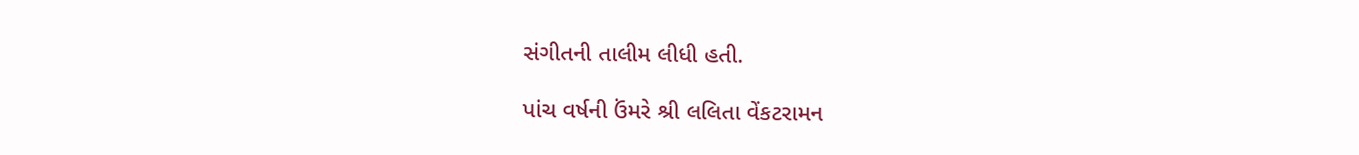સંગીતની તાલીમ લીધી હતી.

પાંચ વર્ષની ઉંમરે શ્રી લલિતા વેંકટરામન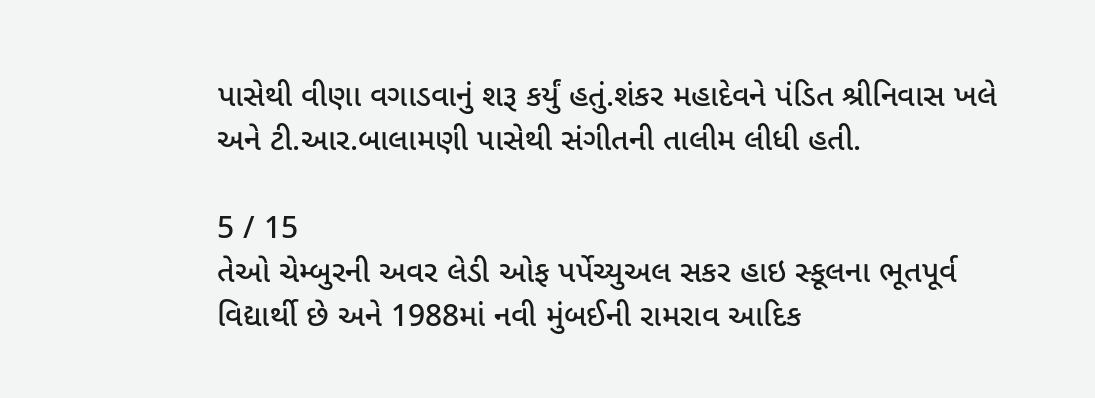પાસેથી વીણા વગાડવાનું શરૂ કર્યું હતું.શંકર મહાદેવને પંડિત શ્રીનિવાસ ખલે અને ટી.આર.બાલામણી પાસેથી સંગીતની તાલીમ લીધી હતી.

5 / 15
તેઓ ચેમ્બુરની અવર લેડી ઓફ પર્પેચ્યુઅલ સકર હાઇ સ્કૂલના ભૂતપૂર્વ વિદ્યાર્થી છે અને 1988માં નવી મુંબઈની રામરાવ આદિક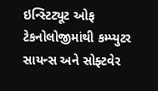ઇન્સ્ટિટ્યૂટ ઓફ ટેકનોલોજીમાંથી કમ્પ્યુટર સાયન્સ અને સોફ્ટવેર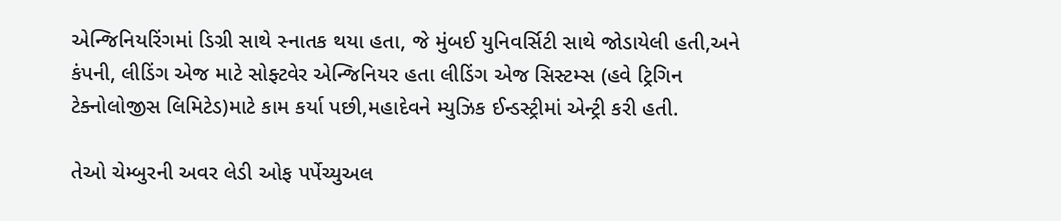એન્જિનિયરિંગમાં ડિગ્રી સાથે સ્નાતક થયા હતા, જે મુંબઈ યુનિવર્સિટી સાથે જોડાયેલી હતી,અને કંપની, લીડિંગ એજ માટે સોફ્ટવેર એન્જિનિયર હતા લીડિંગ એજ સિસ્ટમ્સ (હવે ટ્રિગિન ટેક્નોલોજીસ લિમિટેડ)માટે કામ કર્યા પછી,મહાદેવને મ્યુઝિક ઈન્ડસ્ટ્રીમાં એન્ટ્રી કરી હતી.

તેઓ ચેમ્બુરની અવર લેડી ઓફ પર્પેચ્યુઅલ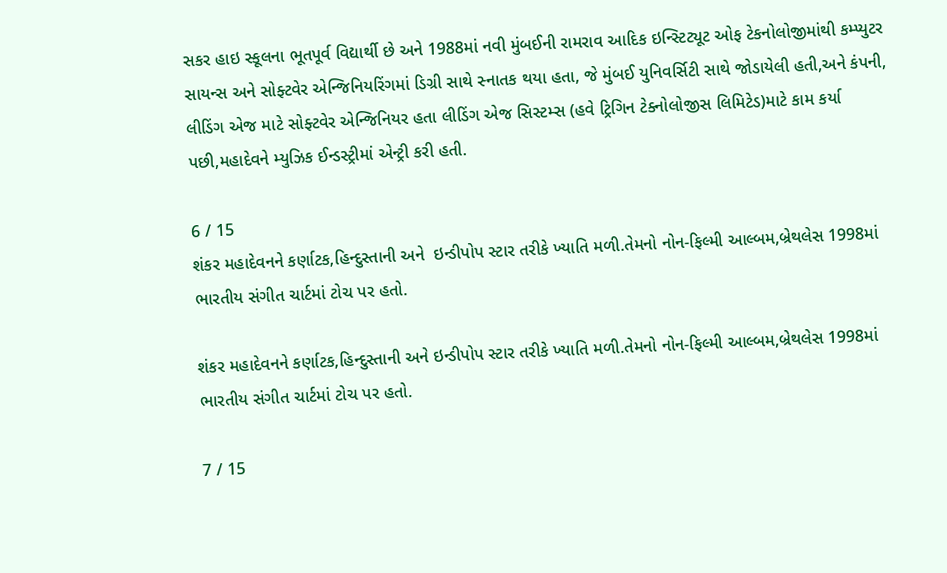સકર હાઇ સ્કૂલના ભૂતપૂર્વ વિદ્યાર્થી છે અને 1988માં નવી મુંબઈની રામરાવ આદિક ઇન્સ્ટિટ્યૂટ ઓફ ટેકનોલોજીમાંથી કમ્પ્યુટર સાયન્સ અને સોફ્ટવેર એન્જિનિયરિંગમાં ડિગ્રી સાથે સ્નાતક થયા હતા, જે મુંબઈ યુનિવર્સિટી સાથે જોડાયેલી હતી,અને કંપની, લીડિંગ એજ માટે સોફ્ટવેર એન્જિનિયર હતા લીડિંગ એજ સિસ્ટમ્સ (હવે ટ્રિગિન ટેક્નોલોજીસ લિમિટેડ)માટે કામ કર્યા પછી,મહાદેવને મ્યુઝિક ઈન્ડસ્ટ્રીમાં એન્ટ્રી કરી હતી.

6 / 15
શંકર મહાદેવનને કર્ણાટક,હિન્દુસ્તાની અને  ઇન્ડીપોપ સ્ટાર તરીકે ખ્યાતિ મળી.તેમનો નોન-ફિલ્મી આલ્બમ,બ્રેથલેસ 1998માં ભારતીય સંગીત ચાર્ટમાં ટોચ પર હતો.

શંકર મહાદેવનને કર્ણાટક,હિન્દુસ્તાની અને ઇન્ડીપોપ સ્ટાર તરીકે ખ્યાતિ મળી.તેમનો નોન-ફિલ્મી આલ્બમ,બ્રેથલેસ 1998માં ભારતીય સંગીત ચાર્ટમાં ટોચ પર હતો.

7 / 15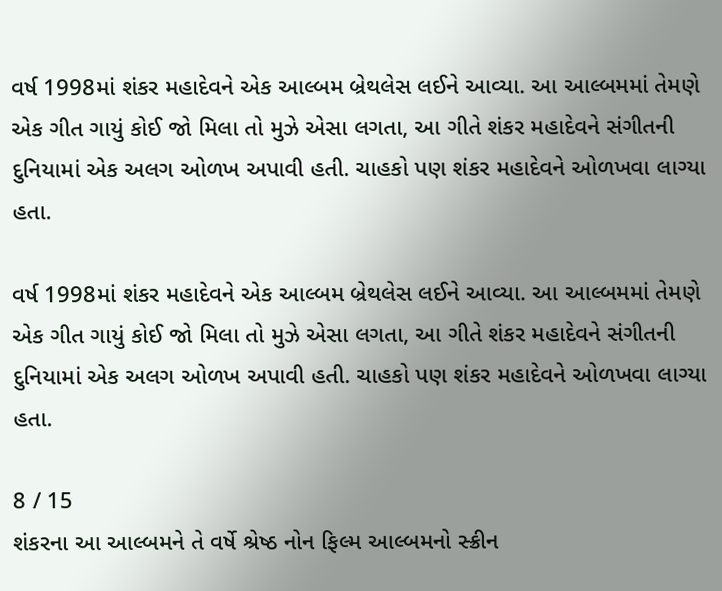વર્ષ 1998માં શંકર મહાદેવને એક આલ્બમ બ્રેથલેસ લઈને આવ્યા. આ આલ્બમમાં તેમણે એક ગીત ગાયું કોઈ જો મિલા તો મુઝે એસા લગતા, આ ગીતે શંકર મહાદેવને સંગીતની દુનિયામાં એક અલગ ઓળખ અપાવી હતી. ચાહકો પણ શંકર મહાદેવને ઓળખવા લાગ્યા હતા.

વર્ષ 1998માં શંકર મહાદેવને એક આલ્બમ બ્રેથલેસ લઈને આવ્યા. આ આલ્બમમાં તેમણે એક ગીત ગાયું કોઈ જો મિલા તો મુઝે એસા લગતા, આ ગીતે શંકર મહાદેવને સંગીતની દુનિયામાં એક અલગ ઓળખ અપાવી હતી. ચાહકો પણ શંકર મહાદેવને ઓળખવા લાગ્યા હતા.

8 / 15
શંકરના આ આલ્બમને તે વર્ષે શ્રેષ્ઠ નોન ફિલ્મ આલ્બમનો સ્ક્રીન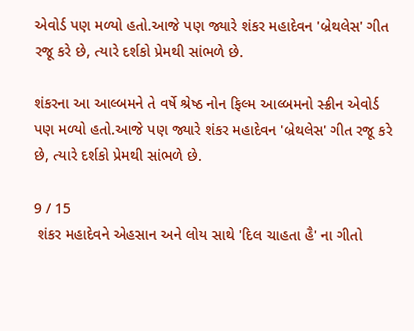એવોર્ડ પણ મળ્યો હતો.આજે પણ જ્યારે શંકર મહાદેવન 'બ્રેથલેસ' ગીત રજૂ કરે છે, ત્યારે દર્શકો પ્રેમથી સાંભળે છે.

શંકરના આ આલ્બમને તે વર્ષે શ્રેષ્ઠ નોન ફિલ્મ આલ્બમનો સ્ક્રીન એવોર્ડ પણ મળ્યો હતો.આજે પણ જ્યારે શંકર મહાદેવન 'બ્રેથલેસ' ગીત રજૂ કરે છે, ત્યારે દર્શકો પ્રેમથી સાંભળે છે.

9 / 15
 શંકર મહાદેવને એહસાન અને લોય સાથે 'દિલ ચાહતા હૈ' ના ગીતો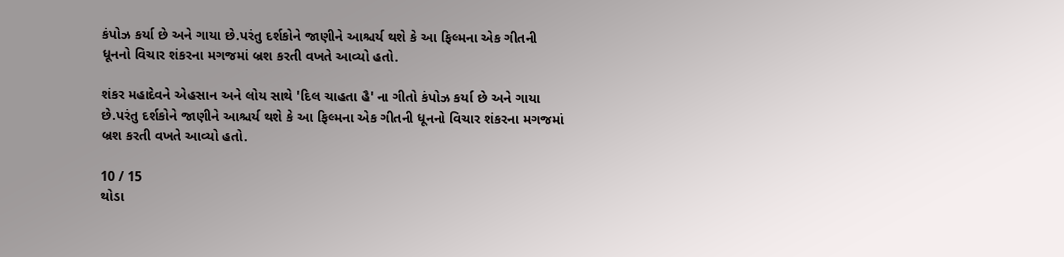કંપોઝ કર્યા છે અને ગાયા છે.પરંતુ દર્શકોને જાણીને આશ્ચર્ય થશે કે આ ફિલ્મના એક ગીતની ધૂનનો વિચાર શંકરના મગજમાં બ્રશ કરતી વખતે આવ્યો હતો.

શંકર મહાદેવને એહસાન અને લોય સાથે 'દિલ ચાહતા હૈ' ના ગીતો કંપોઝ કર્યા છે અને ગાયા છે.પરંતુ દર્શકોને જાણીને આશ્ચર્ય થશે કે આ ફિલ્મના એક ગીતની ધૂનનો વિચાર શંકરના મગજમાં બ્રશ કરતી વખતે આવ્યો હતો.

10 / 15
થોડા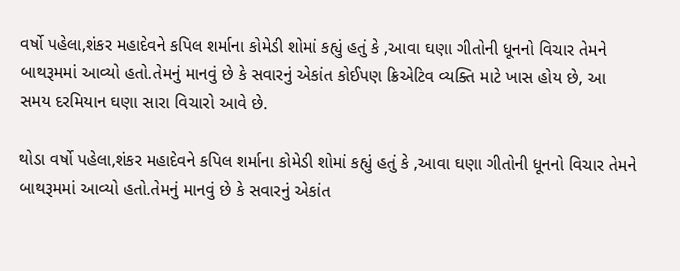વર્ષો પહેલા,શંકર મહાદેવને કપિલ શર્માના કોમેડી શોમાં કહ્યું હતું કે ,આવા ઘણા ગીતોની ધૂનનો વિચાર તેમને બાથરૂમમાં આવ્યો હતો.તેમનું માનવું છે કે સવારનું એકાંત કોઈપણ ક્રિએટિવ વ્યક્તિ માટે ખાસ હોય છે, આ સમય દરમિયાન ઘણા સારા વિચારો આવે છે.

થોડા વર્ષો પહેલા,શંકર મહાદેવને કપિલ શર્માના કોમેડી શોમાં કહ્યું હતું કે ,આવા ઘણા ગીતોની ધૂનનો વિચાર તેમને બાથરૂમમાં આવ્યો હતો.તેમનું માનવું છે કે સવારનું એકાંત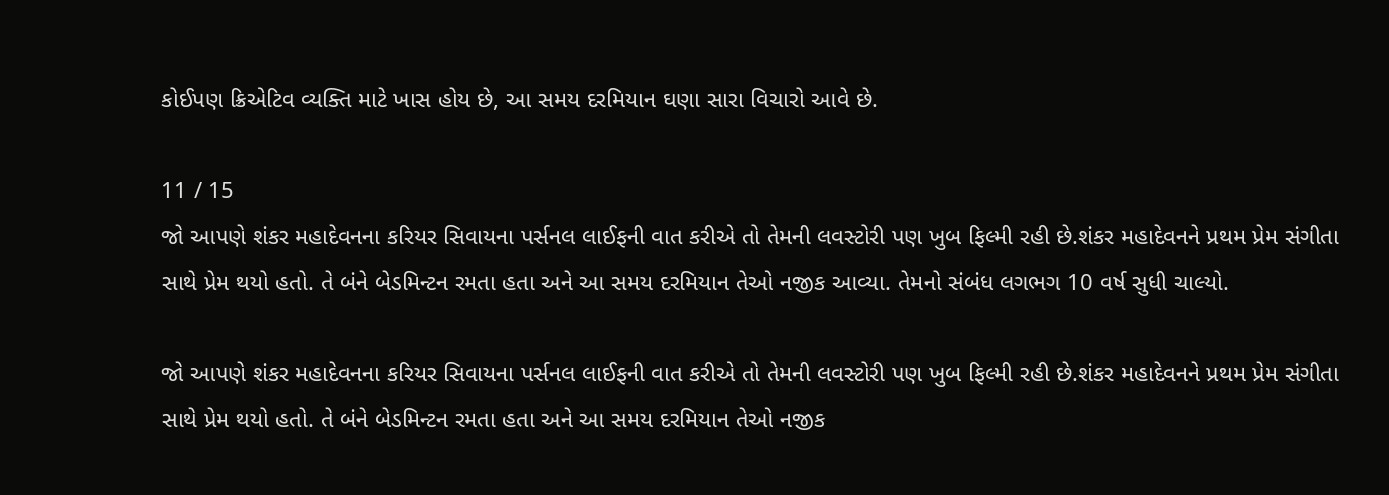કોઈપણ ક્રિએટિવ વ્યક્તિ માટે ખાસ હોય છે, આ સમય દરમિયાન ઘણા સારા વિચારો આવે છે.

11 / 15
જો આપણે શંકર મહાદેવનના કરિયર સિવાયના પર્સનલ લાઈફની વાત કરીએ તો તેમની લવસ્ટોરી પણ ખુબ ફિલ્મી રહી છે.શંકર મહાદેવનને પ્રથમ પ્રેમ સંગીતા સાથે પ્રેમ થયો હતો. તે બંને બેડમિન્ટન રમતા હતા અને આ સમય દરમિયાન તેઓ નજીક આવ્યા. તેમનો સંબંધ લગભગ 10 વર્ષ સુધી ચાલ્યો.

જો આપણે શંકર મહાદેવનના કરિયર સિવાયના પર્સનલ લાઈફની વાત કરીએ તો તેમની લવસ્ટોરી પણ ખુબ ફિલ્મી રહી છે.શંકર મહાદેવનને પ્રથમ પ્રેમ સંગીતા સાથે પ્રેમ થયો હતો. તે બંને બેડમિન્ટન રમતા હતા અને આ સમય દરમિયાન તેઓ નજીક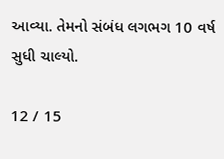આવ્યા. તેમનો સંબંધ લગભગ 10 વર્ષ સુધી ચાલ્યો.

12 / 15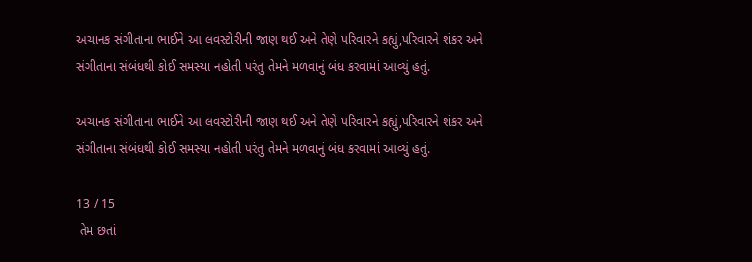અચાનક સંગીતાના ભાઈને આ લવસ્ટોરીની જાણ થઈ અને તેણે પરિવારને કહ્યું,પરિવારને શંકર અને સંગીતાના સંબંધથી કોઈ સમસ્યા નહોતી પરંતુ તેમને મળવાનું બંધ કરવામાં આવ્યું હતું.

અચાનક સંગીતાના ભાઈને આ લવસ્ટોરીની જાણ થઈ અને તેણે પરિવારને કહ્યું,પરિવારને શંકર અને સંગીતાના સંબંધથી કોઈ સમસ્યા નહોતી પરંતુ તેમને મળવાનું બંધ કરવામાં આવ્યું હતું.

13 / 15
 તેમ છતાં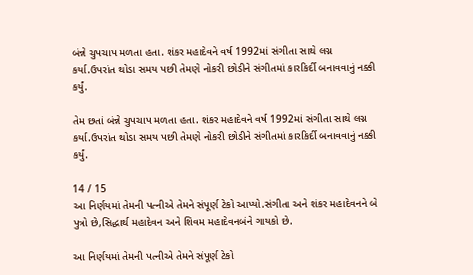બંન્ને ચુપચાપ મળતા હતા. શંકર મહાદેવને વર્ષ 1992માં સંગીતા સાથે લગ્ન કર્યા.ઉપરાંત થોડા સમય પછી તેમણે નોકરી છોડીને સંગીતમાં કારકિર્દી બનાવવાનું નક્કી કર્યું.

તેમ છતાં બંન્ને ચુપચાપ મળતા હતા. શંકર મહાદેવને વર્ષ 1992માં સંગીતા સાથે લગ્ન કર્યા.ઉપરાંત થોડા સમય પછી તેમણે નોકરી છોડીને સંગીતમાં કારકિર્દી બનાવવાનું નક્કી કર્યું.

14 / 15
આ નિર્ણયમાં તેમની પત્નીએ તેમને સંપૂર્ણ ટેકો આપ્યો.સંગીતા અને શંકર મહાદેવનને બે પુત્રો છે,સિદ્ધાર્થ મહાદેવન અને શિવમ મહાદેવનબંને ગાયકો છે.

આ નિર્ણયમાં તેમની પત્નીએ તેમને સંપૂર્ણ ટેકો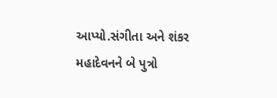આપ્યો.સંગીતા અને શંકર મહાદેવનને બે પુત્રો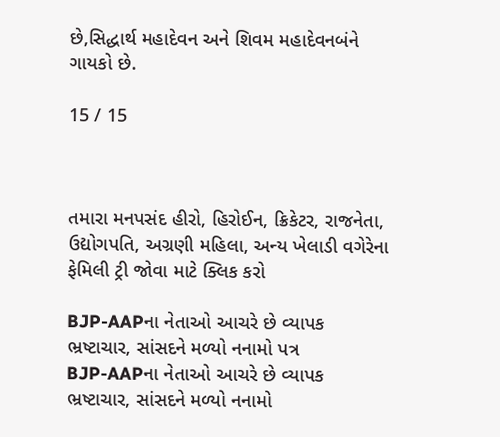છે,સિદ્ધાર્થ મહાદેવન અને શિવમ મહાદેવનબંને ગાયકો છે.

15 / 15



તમારા મનપસંદ હીરો, હિરોઈન, ક્રિકેટર, રાજનેતા, ઉદ્યોગપતિ, અગ્રણી મહિલા, અન્ય ખેલાડી વગેરેના ફેમિલી ટ્રી જોવા માટે ક્લિક કરો

BJP-AAPના નેતાઓ આચરે છે વ્યાપક ભ્રષ્ટાચાર, સાંસદને મળ્યો નનામો પત્ર
BJP-AAPના નેતાઓ આચરે છે વ્યાપક ભ્રષ્ટાચાર, સાંસદને મળ્યો નનામો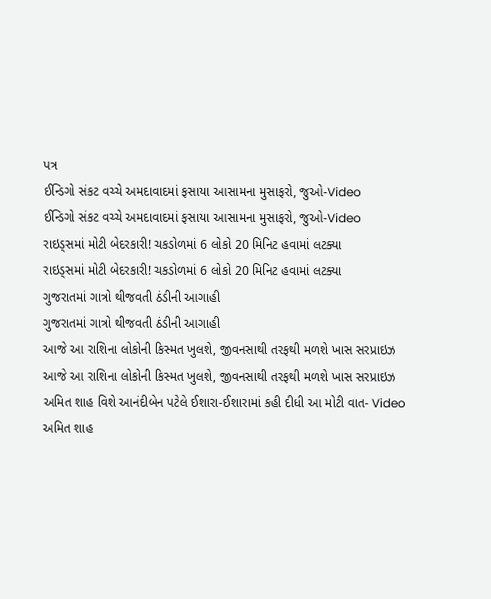પત્ર
ઈન્ડિગો સંકટ વચ્ચે અમદાવાદમાં ફસાયા આસામના મુસાફરો, જુઓ-Video
ઈન્ડિગો સંકટ વચ્ચે અમદાવાદમાં ફસાયા આસામના મુસાફરો, જુઓ-Video
રાઇડ્સમાં મોટી બેદરકારી! ચકડોળમાં 6 લોકો 20 મિનિટ હવામાં લટક્યા
રાઇડ્સમાં મોટી બેદરકારી! ચકડોળમાં 6 લોકો 20 મિનિટ હવામાં લટક્યા
ગુજરાતમાં ગાત્રો થીજવતી ઠંડીની આગાહી
ગુજરાતમાં ગાત્રો થીજવતી ઠંડીની આગાહી
આજે આ રાશિના લોકોની કિસ્મત ખુલશે, જીવનસાથી તરફથી મળશે ખાસ સરપ્રાઇઝ
આજે આ રાશિના લોકોની કિસ્મત ખુલશે, જીવનસાથી તરફથી મળશે ખાસ સરપ્રાઇઝ
અમિત શાહ વિશે આનંદીબેન પટેલે ઈશારા-ઈશારામાં કહી દીધી આ મોટી વાત- Video
અમિત શાહ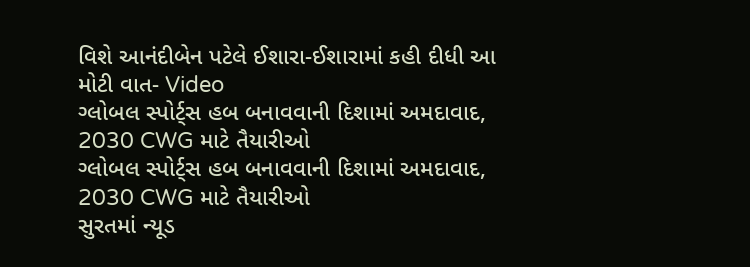વિશે આનંદીબેન પટેલે ઈશારા-ઈશારામાં કહી દીધી આ મોટી વાત- Video
ગ્લોબલ સ્પોર્ટ્સ હબ બનાવવાની દિશામાં અમદાવાદ, 2030 CWG માટે તૈયારીઓ
ગ્લોબલ સ્પોર્ટ્સ હબ બનાવવાની દિશામાં અમદાવાદ, 2030 CWG માટે તૈયારીઓ
સુરતમાં ન્યૂડ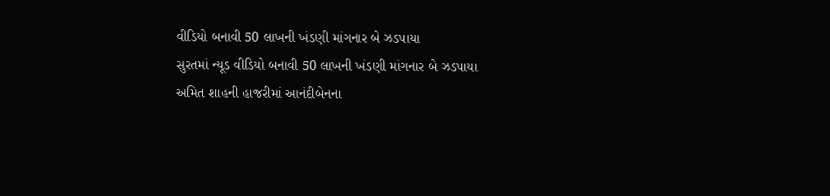વીડિયો બનાવી 50 લાખની ખંડણી માંગનાર બે ઝડપાયા
સુરતમાં ન્યૂડ વીડિયો બનાવી 50 લાખની ખંડણી માંગનાર બે ઝડપાયા
અમિત શાહની હાજરીમાં આનંદીબેનના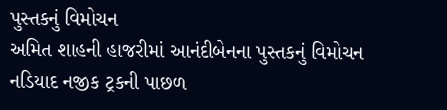પુસ્તકનું વિમોચન
અમિત શાહની હાજરીમાં આનંદીબેનના પુસ્તકનું વિમોચન
નડિયાદ નજીક ટ્રકની પાછળ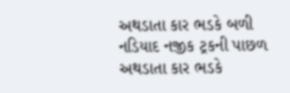અથડાતા કાર ભડકે બળી
નડિયાદ નજીક ટ્રકની પાછળ અથડાતા કાર ભડકે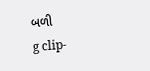બળી
g clip-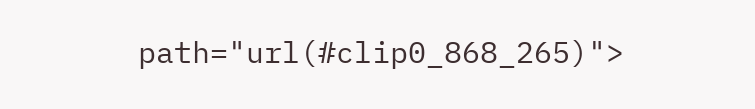path="url(#clip0_868_265)">